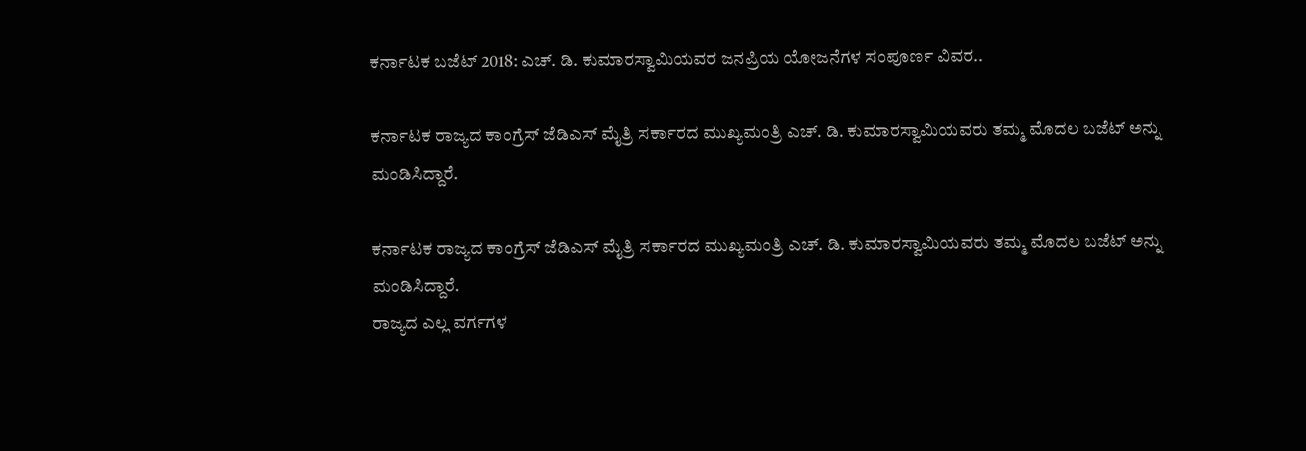ಕರ್ನಾಟಕ ಬಜೆಟ್ 2018: ಎಚ್. ಡಿ. ಕುಮಾರಸ್ವಾಮಿಯವರ ಜನಪ್ರಿಯ ಯೋಜನೆಗಳ ಸಂಪೂರ್ಣ ವಿವರ..

ಕರ್ನಾಟಕ ರಾಜ್ಯದ ಕಾಂಗ್ರೆಸ್ ಜೆಡಿಎಸ್ ಮೈತ್ರಿ ಸರ್ಕಾರದ ಮುಖ್ಯಮಂತ್ರಿ ಎಚ್. ಡಿ. ಕುಮಾರಸ್ವಾಮಿಯವರು ತಮ್ಮ ಮೊದಲ ಬಜೆಟ್ ಅನ್ನು ಮಂಡಿಸಿದ್ದಾರೆ.

ಕರ್ನಾಟಕ ರಾಜ್ಯದ ಕಾಂಗ್ರೆಸ್ ಜೆಡಿಎಸ್ ಮೈತ್ರಿ ಸರ್ಕಾರದ ಮುಖ್ಯಮಂತ್ರಿ ಎಚ್. ಡಿ. ಕುಮಾರಸ್ವಾಮಿಯವರು ತಮ್ಮ ಮೊದಲ ಬಜೆಟ್ ಅನ್ನು ಮಂಡಿಸಿದ್ದಾರೆ.
ರಾಜ್ಯದ ಎಲ್ಲ ವರ್ಗಗಳ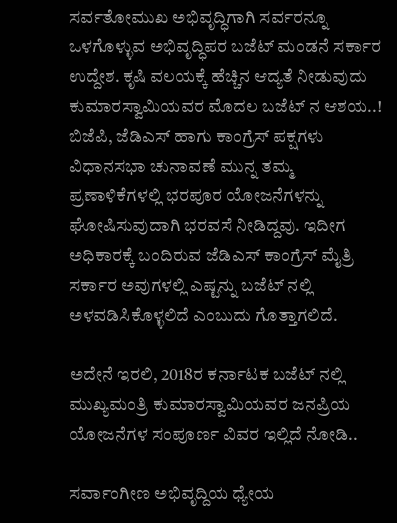ಸರ್ವತೋಮುಖ ಅಭಿವೃದ್ಧಿಗಾಗಿ ಸರ್ವರನ್ನೂ ಒಳಗೊಳ್ಳುವ ಅಭಿವೃದ್ಧಿಪರ ಬಜೆಟ್ ಮಂಡನೆ ಸರ್ಕಾರ ಉದ್ದೇಶ. ಕೃಷಿ ವಲಯಕ್ಕೆ ಹೆಚ್ಚಿನ ಆದ್ಯತೆ ನೀಡುವುದು ಕುಮಾರಸ್ವಾಮಿಯವರ ಮೊದಲ ಬಜೆಟ್ ನ ಆಶಯ..!
ಬಿಜೆಪಿ, ಜೆಡಿಎಸ್ ಹಾಗು ಕಾಂಗ್ರೆಸ್ ಪಕ್ಷಗಳು ವಿಧಾನಸಭಾ ಚುನಾವಣೆ ಮುನ್ನ ತಮ್ಮ ಪ್ರಣಾಳಿಕೆಗಳಲ್ಲಿ ಭರಪೂರ ಯೋಜನೆಗಳನ್ನು ಘೋಷಿಸುವುದಾಗಿ ಭರವಸೆ ನೀಡಿದ್ದವು. ಇದೀಗ ಅಧಿಕಾರಕ್ಕೆ ಬಂದಿರುವ ಜೆಡಿಎಸ್ ಕಾಂಗ್ರೆಸ್ ಮೈತ್ರಿ ಸರ್ಕಾರ ಅವುಗಳಲ್ಲಿ ಎಷ್ಟನ್ನು ಬಜೆಟ್ ನಲ್ಲಿ ಅಳವಡಿಸಿಕೊಳ್ಳಲಿದೆ ಎಂಬುದು ಗೊತ್ತಾಗಲಿದೆ.

ಅದೇನೆ ಇರಲಿ, 2018ರ ಕರ್ನಾಟಕ ಬಜೆಟ್ ನಲ್ಲಿ ಮುಖ್ಯಮಂತ್ರಿ ಕುಮಾರಸ್ವಾಮಿಯವರ ಜನಪ್ರಿಯ ಯೋಜನೆಗಳ ಸಂಪೂರ್ಣ ವಿವರ ಇಲ್ಲಿದೆ ನೋಡಿ..

ಸರ್ವಾಂಗೀಣ ಅಭಿವೃದ್ದಿಯ ಧ್ಯೇಯ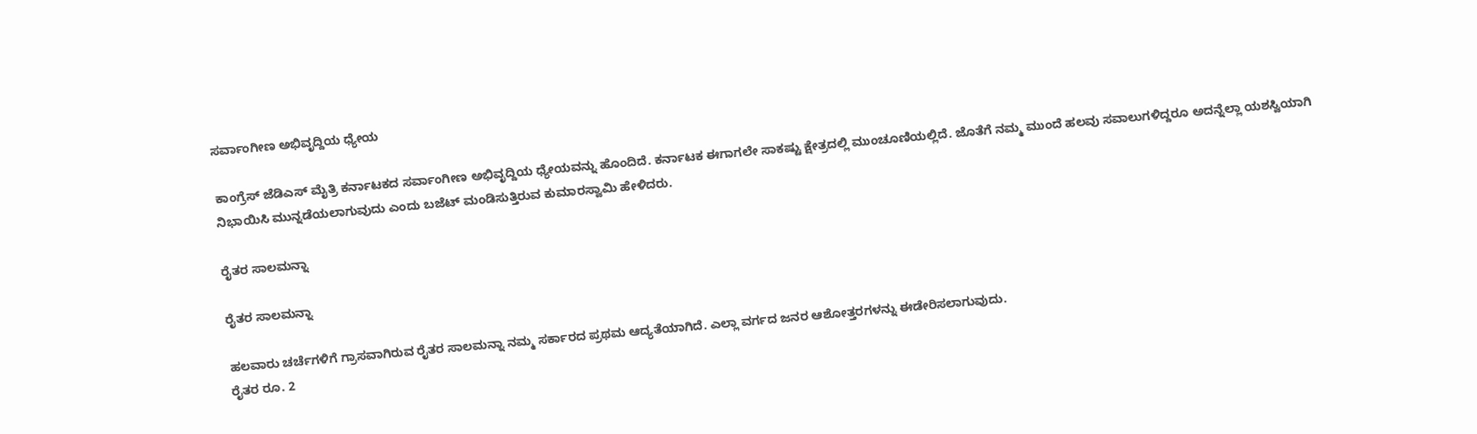ಸರ್ವಾಂಗೀಣ ಅಭಿವೃದ್ದಿಯ ಧ್ಯೇಯ

ಕಾಂಗ್ರೆಸ್ ಜೆಡಿಎಸ್ ಮೈತ್ರಿ ಕರ್ನಾಟಕದ ಸರ್ವಾಂಗೀಣ ಅಭಿವೃದ್ದಿಯ ಧ್ಯೇಯವನ್ನು ಹೊಂದಿದೆ. ಕರ್ನಾಟಕ ಈಗಾಗಲೇ ಸಾಕಷ್ಟು ಕ್ಷೇತ್ರದಲ್ಲಿ ಮುಂಚೂಣಿಯಲ್ಲಿದೆ. ಜೊತೆಗೆ ನಮ್ಮ ಮುಂದೆ ಹಲವು ಸವಾಲುಗಳಿದ್ದರೂ ಅದನ್ನೆಲ್ಲಾ ಯಶಸ್ವಿಯಾಗಿ ನಿಭಾಯಿಸಿ ಮುನ್ನಡೆಯಲಾಗುವುದು ಎಂದು ಬಜೆಟ್ ಮಂಡಿಸುತ್ತಿರುವ ಕುಮಾರಸ್ವಾಮಿ ಹೇಳಿದರು.

ರೈತರ ಸಾಲಮನ್ನಾ

ರೈತರ ಸಾಲಮನ್ನಾ

ಹಲವಾರು ಚರ್ಚೆಗಳಿಗೆ ಗ್ರಾಸವಾಗಿರುವ ರೈತರ ಸಾಲಮನ್ನಾ ನಮ್ಮ ಸರ್ಕಾರದ ಪ್ರಥಮ ಆದ್ಯತೆಯಾಗಿದೆ. ಎಲ್ಲಾ ವರ್ಗದ ಜನರ ಆಶೋತ್ತರಗಳನ್ನು ಈಡೇರಿಸಲಾಗುವುದು.
ರೈತರ ರೂ. 2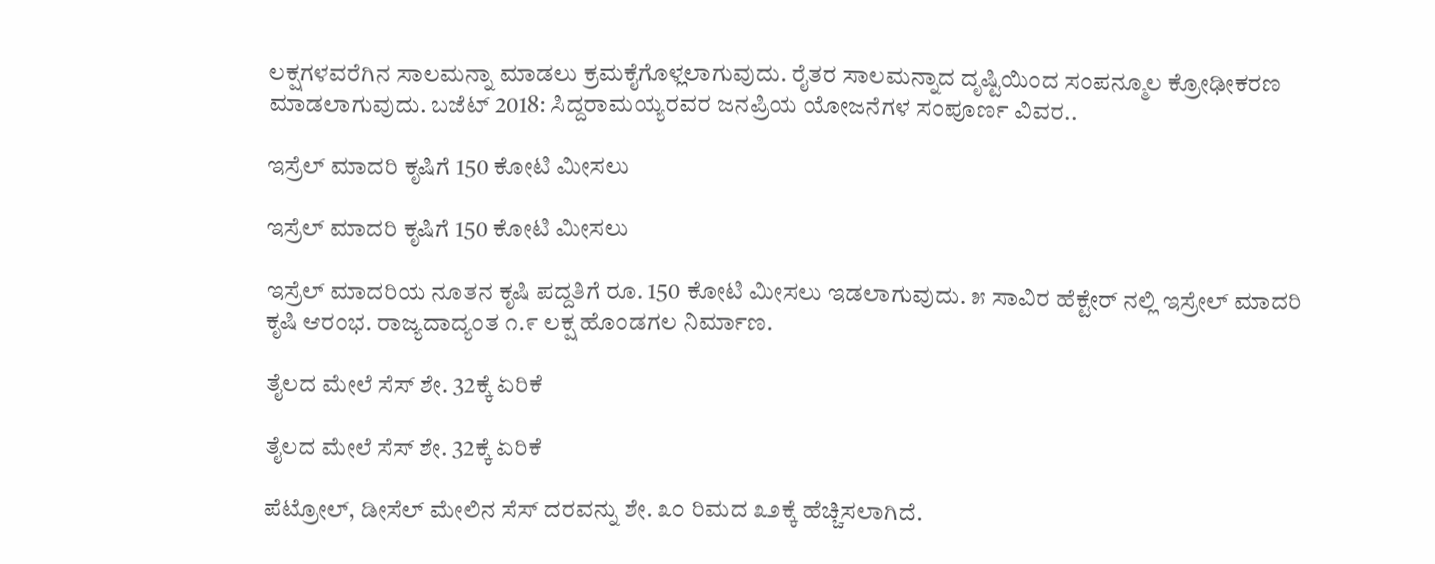ಲಕ್ಷಗಳವರೆಗಿನ ಸಾಲಮನ್ನಾ ಮಾಡಲು ಕ್ರಮಕೈಗೊಳ್ಲಲಾಗುವುದು. ರೈತರ ಸಾಲಮನ್ನಾದ ದೃಷ್ಟಿಯಿಂದ ಸಂಪನ್ಮೂಲ ಕ್ರೋಢೀಕರಣ ಮಾಡಲಾಗುವುದು. ಬಜೆಟ್ 2018: ಸಿದ್ದರಾಮಯ್ಯರವರ ಜನಪ್ರಿಯ ಯೋಜನೆಗಳ ಸಂಪೂರ್ಣ ವಿವರ..

ಇಸ್ರೆಲ್ ಮಾದರಿ ಕೃಷಿಗೆ 150 ಕೋಟಿ ಮೀಸಲು

ಇಸ್ರೆಲ್ ಮಾದರಿ ಕೃಷಿಗೆ 150 ಕೋಟಿ ಮೀಸಲು

ಇಸ್ರೆಲ್ ಮಾದರಿಯ ನೂತನ ಕೃಷಿ ಪದ್ದತಿಗೆ ರೂ. 150 ಕೋಟಿ ಮೀಸಲು ಇಡಲಾಗುವುದು. ೫ ಸಾವಿರ ಹೆಕ್ಟೇರ್ ನಲ್ಲಿ ಇಸ್ರೇಲ್ ಮಾದರಿ ಕೃಷಿ ಆರಂಭ. ರಾಜ್ಯದಾದ್ಯಂತ ೧.೯ ಲಕ್ಷ ಹೊಂಡಗಲ ನಿರ್ಮಾಣ.

ತೈಲದ ಮೇಲೆ ಸೆಸ್ ಶೇ. 32ಕ್ಕೆ ಏರಿಕೆ

ತೈಲದ ಮೇಲೆ ಸೆಸ್ ಶೇ. 32ಕ್ಕೆ ಏರಿಕೆ

ಪೆಟ್ರೋಲ್, ಡೀಸೆಲ್ ಮೇಲಿನ ಸೆಸ್ ದರವನ್ನು ಶೇ. ೩೦ ರಿಮದ ೩೨ಕ್ಕೆ ಹೆಚ್ಚಿಸಲಾಗಿದೆ.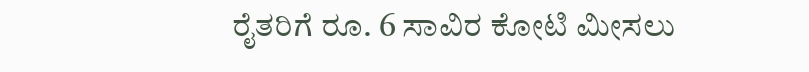ರೈತರಿಗೆ ರೂ. 6 ಸಾವಿರ ಕೋಟಿ ಮೀಸಲು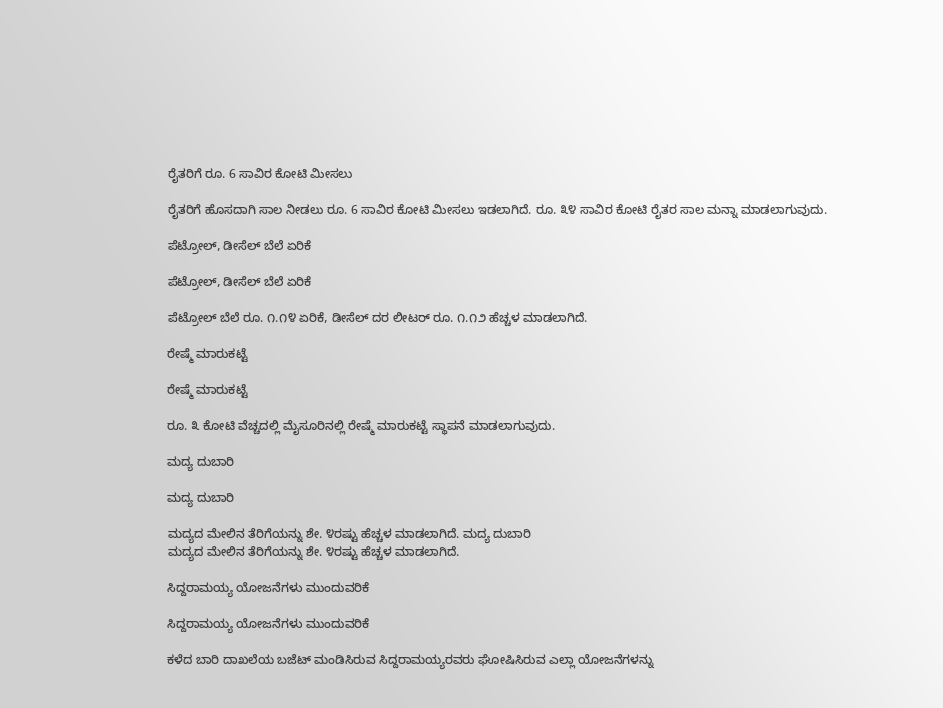ರೈತರಿಗೆ ರೂ. 6 ಸಾವಿರ ಕೋಟಿ ಮೀಸಲು

ರೈತರಿಗೆ ಹೊಸದಾಗಿ ಸಾಲ ನೀಡಲು ರೂ. 6 ಸಾವಿರ ಕೋಟಿ ಮೀಸಲು ಇಡಲಾಗಿದೆ. ರೂ. ೩೪ ಸಾವಿರ ಕೋಟಿ ರೈತರ ಸಾಲ ಮನ್ನಾ ಮಾಡಲಾಗುವುದು.

ಪೆಟ್ರೋಲ್, ಡೀಸೆಲ್ ಬೆಲೆ ಏರಿಕೆ

ಪೆಟ್ರೋಲ್, ಡೀಸೆಲ್ ಬೆಲೆ ಏರಿಕೆ

ಪೆಟ್ರೋಲ್ ಬೆಲೆ ರೂ. ೧.೧೪ ಏರಿಕೆ, ಡೀಸೆಲ್ ದರ ಲೀಟರ್ ರೂ. ೧.೧೨ ಹೆಚ್ಚಳ ಮಾಡಲಾಗಿದೆ.

ರೇಷ್ಮೆ ಮಾರುಕಟ್ಟೆ

ರೇಷ್ಮೆ ಮಾರುಕಟ್ಟೆ

ರೂ. ೩ ಕೋಟಿ ವೆಚ್ಚದಲ್ಲಿ ಮೈಸೂರಿನಲ್ಲಿ ರೇಷ್ಮೆ ಮಾರುಕಟ್ಟೆ ಸ್ಥಾಪನೆ ಮಾಡಲಾಗುವುದು.

ಮದ್ಯ ದುಬಾರಿ

ಮದ್ಯ ದುಬಾರಿ

ಮದ್ಯದ ಮೇಲಿನ ತೆರಿಗೆಯನ್ನು ಶೇ. ೪ರಷ್ಟು ಹೆಚ್ಚಳ ಮಾಡಲಾಗಿದೆ. ಮದ್ಯ ದುಬಾರಿ
ಮದ್ಯದ ಮೇಲಿನ ತೆರಿಗೆಯನ್ನು ಶೇ. ೪ರಷ್ಟು ಹೆಚ್ಚಳ ಮಾಡಲಾಗಿದೆ.

ಸಿದ್ದರಾಮಯ್ಯ ಯೋಜನೆಗಳು ಮುಂದುವರಿಕೆ

ಸಿದ್ದರಾಮಯ್ಯ ಯೋಜನೆಗಳು ಮುಂದುವರಿಕೆ

ಕಳೆದ ಬಾರಿ ದಾಖಲೆಯ ಬಜೆಟ್ ಮಂಡಿಸಿರುವ ಸಿದ್ದರಾಮಯ್ಯರವರು ಘೋಷಿಸಿರುವ ಎಲ್ಲಾ ಯೋಜನೆಗಳನ್ನು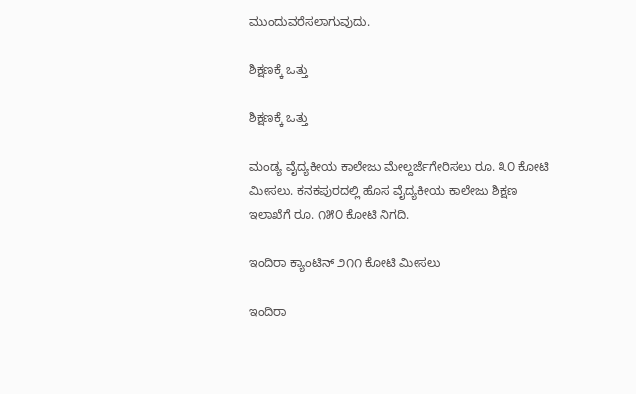ಮುಂದುವರೆಸಲಾಗುವುದು.

ಶಿಕ್ಷಣಕ್ಕೆ ಒತ್ತು

ಶಿಕ್ಷಣಕ್ಕೆ ಒತ್ತು

ಮಂಡ್ಯ ವೈದ್ಯಕೀಯ ಕಾಲೇಜು ಮೇಲ್ದರ್ಜೆಗೇರಿಸಲು ರೂ. ೩೦ ಕೋಟಿ ಮೀಸಲು. ಕನಕಪುರದಲ್ಲಿ ಹೊಸ ವೈದ್ಯಕೀಯ ಕಾಲೇಜು ಶಿಕ್ಷಣ ಇಲಾಖೆಗೆ ರೂ. ೧೫೦ ಕೋಟಿ ನಿಗದಿ.

ಇಂದಿರಾ ಕ್ಯಾಂಟಿನ್ ೨೧೧ ಕೋಟಿ ಮೀಸಲು

ಇಂದಿರಾ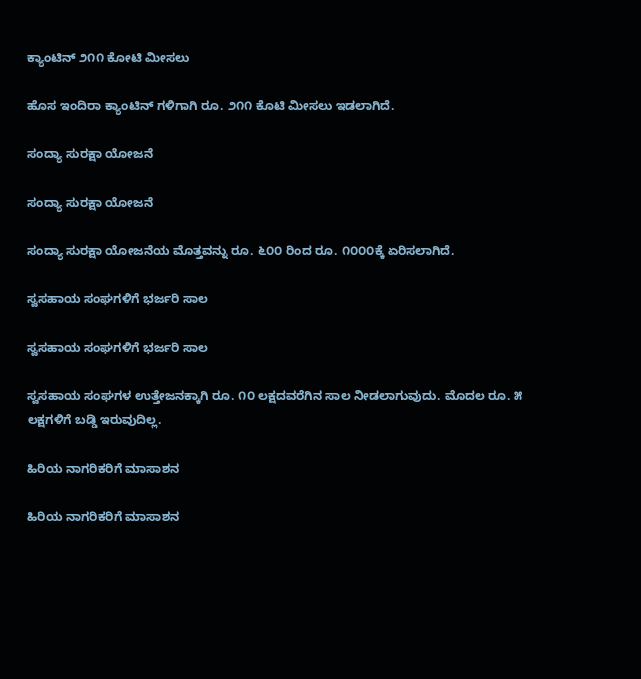ಕ್ಯಾಂಟಿನ್ ೨೧೧ ಕೋಟಿ ಮೀಸಲು

ಹೊಸ ಇಂದಿರಾ ಕ್ಯಾಂಟಿನ್ ಗಳಿಗಾಗಿ ರೂ. ೨೧೧ ಕೊಟಿ ಮೀಸಲು ಇಡಲಾಗಿದೆ.

ಸಂದ್ಯಾ ಸುರಕ್ಷಾ ಯೋಜನೆ

ಸಂದ್ಯಾ ಸುರಕ್ಷಾ ಯೋಜನೆ

ಸಂದ್ಯಾ ಸುರಕ್ಷಾ ಯೋಜನೆಯ ಮೊತ್ತವನ್ನು ರೂ. ೬೦೦ ರಿಂದ ರೂ. ೧೦೦೦ಕ್ಕೆ ಏರಿಸಲಾಗಿದೆ.

ಸ್ವಸಹಾಯ ಸಂಘಗಳಿಗೆ ಭರ್ಜರಿ ಸಾಲ

ಸ್ವಸಹಾಯ ಸಂಘಗಳಿಗೆ ಭರ್ಜರಿ ಸಾಲ

ಸ್ವಸಹಾಯ ಸಂಘಗಳ ಉತ್ತೇಜನಕ್ಕಾಗಿ ರೂ. ೧೦ ಲಕ್ಷದವರೆಗಿನ ಸಾಲ ನೀಡಲಾಗುವುದು. ಮೊದಲ ರೂ. ೫ ಲಕ್ಷಗಳಿಗೆ ಬಡ್ಡಿ ಇರುವುದಿಲ್ಲ.

ಹಿರಿಯ ನಾಗರಿಕರಿಗೆ ಮಾಸಾಶನ

ಹಿರಿಯ ನಾಗರಿಕರಿಗೆ ಮಾಸಾಶನ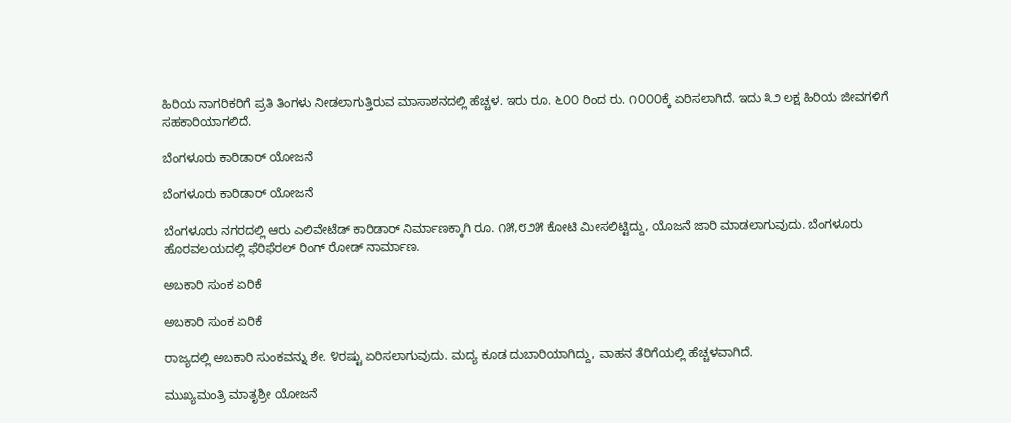ಹಿರಿಯ ನಾಗರಿಕರಿಗೆ ಪ್ರತಿ ತಿಂಗಳು ನೀಡಲಾಗುತ್ತಿರುವ ಮಾಸಾಶನದಲ್ಲಿ ಹೆಚ್ಚಳ. ಇರು ರೂ. ೬೦೦ ರಿಂದ ರು. ೧೦೦೦ಕ್ಕೆ ಏರಿಸಲಾಗಿದೆ. ಇದು ೩೨ ಲಕ್ಷ ಹಿರಿಯ ಜೀವಗಳಿಗೆ ಸಹಕಾರಿಯಾಗಲಿದೆ.

ಬೆಂಗಳೂರು ಕಾರಿಡಾರ್ ಯೋಜನೆ

ಬೆಂಗಳೂರು ಕಾರಿಡಾರ್ ಯೋಜನೆ

ಬೆಂಗಳೂರು ನಗರದಲ್ಲಿ ಆರು ಎಲಿವೇಟೆಡ್ ಕಾರಿಡಾರ್ ನಿರ್ಮಾಣಕ್ಕಾಗಿ ರೂ. ೧೫,೮೨೫ ಕೋಟಿ ಮೀಸಲಿಟ್ಟಿದ್ದು, ಯೊಜನೆ ಜಾರಿ ಮಾಡಲಾಗುವುದು. ಬೆಂಗಳೂರು ಹೊರವಲಯದಲ್ಲಿ ಫೆರಿಫೆರಲ್ ರಿಂಗ್ ರೋಡ್ ನಾರ್ಮಾಣ.

ಅಬಕಾರಿ ಸುಂಕ ಏರಿಕೆ

ಅಬಕಾರಿ ಸುಂಕ ಏರಿಕೆ

ರಾಜ್ಯದಲ್ಲಿ ಅಬಕಾರಿ ಸುಂಕವನ್ನು ಶೇ. ೪ರಷ್ಟು ಏರಿಸಲಾಗುವುದು. ಮದ್ಯ ಕೂಡ ದುಬಾರಿಯಾಗಿದ್ದು, ವಾಹನ ತೆರಿಗೆಯಲ್ಲಿ ಹೆಚ್ಚಳವಾಗಿದೆ.

ಮುಖ್ಯಮಂತ್ರಿ ಮಾತೃಶ್ರೀ ಯೋಜನೆ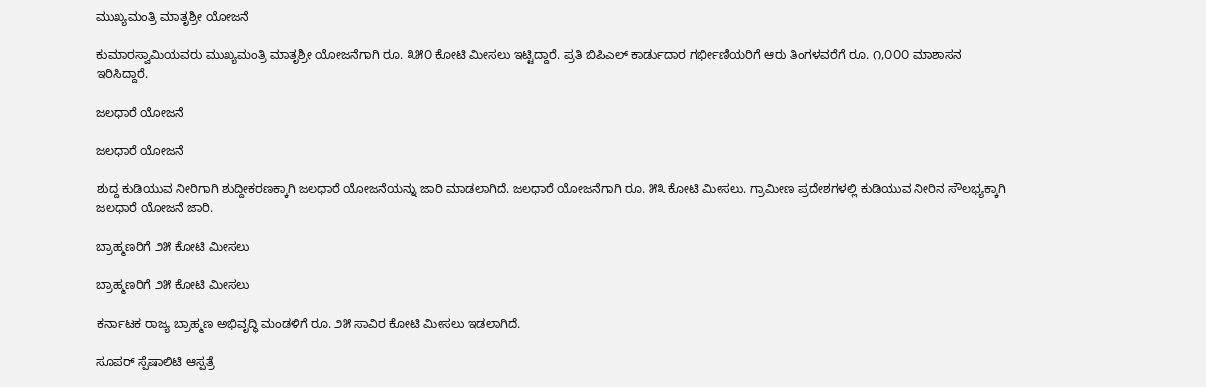ಮುಖ್ಯಮಂತ್ರಿ ಮಾತೃಶ್ರೀ ಯೋಜನೆ

ಕುಮಾರಸ್ವಾಮಿಯವರು ಮುಖ್ಯಮಂತ್ರಿ ಮಾತೃಶ್ರೀ ಯೋಜನೆಗಾಗಿ ರೂ. ೩೫೦ ಕೋಟಿ ಮೀಸಲು ಇಟ್ಟಿದ್ದಾರೆ. ಪ್ರತಿ ಬಿಪಿಎಲ್ ಕಾರ್ಡುದಾರ ಗರ್ಭೀಣಿಯರಿಗೆ ಆರು ತಿಂಗಳವರೆಗೆ ರೂ. ೧,೦೦೦ ಮಾಶಾಸನ ಇರಿಸಿದ್ದಾರೆ.

ಜಲಧಾರೆ ಯೋಜನೆ

ಜಲಧಾರೆ ಯೋಜನೆ

ಶುದ್ದ ಕುಡಿಯುವ ನೀರಿಗಾಗಿ ಶುದ್ದೀಕರಣಕ್ಕಾಗಿ ಜಲಧಾರೆ ಯೋಜನೆಯನ್ನು ಜಾರಿ ಮಾಡಲಾಗಿದೆ. ಜಲಧಾರೆ ಯೋಜನೆಗಾಗಿ ರೂ. ೫೩ ಕೋಟಿ ಮೀಸಲು. ಗ್ರಾಮೀಣ ಪ್ರದೇಶಗಳಲ್ಲಿ ಕುಡಿಯುವ ನೀರಿನ ಸೌಲಭ್ಯಕ್ಕಾಗಿ ಜಲಧಾರೆ ಯೋಜನೆ ಜಾರಿ.

ಬ್ರಾಹ್ಮಣರಿಗೆ ೨೫ ಕೋಟಿ ಮೀಸಲು

ಬ್ರಾಹ್ಮಣರಿಗೆ ೨೫ ಕೋಟಿ ಮೀಸಲು

ಕರ್ನಾಟಕ ರಾಜ್ಯ ಬ್ರಾಹ್ಮಣ ಅಭಿವೃದ್ಧಿ ಮಂಡಳಿಗೆ ರೂ. ೨೫ ಸಾವಿರ ಕೋಟಿ ಮೀಸಲು ಇಡಲಾಗಿದೆ.

ಸೂಪರ್ ಸ್ಪೆಷಾಲಿಟಿ ಆಸ್ಪತ್ರೆ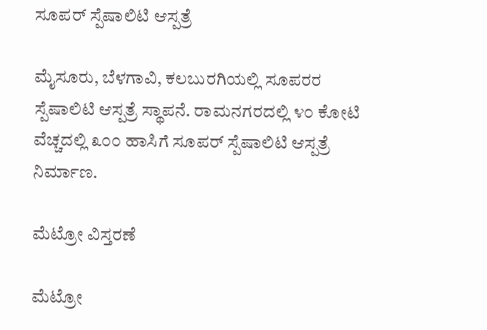ಸೂಪರ್ ಸ್ಪೆಷಾಲಿಟಿ ಆಸ್ಪತ್ರೆ

ಮೈಸೂರು, ಬೆಳಗಾವಿ, ಕಲಬುರಗಿಯಲ್ಲಿ ಸೂಪರರ ಸ್ಪೆಷಾಲಿಟಿ ಆಸ್ಪತ್ರೆ ಸ್ಥಾಪನೆ. ರಾಮನಗರದಲ್ಲಿ ೪೦ ಕೋಟಿ ವೆಚ್ಚದಲ್ಲಿ ೩೦೦ ಹಾಸಿಗೆ ಸೂಪರ್ ಸ್ಪೆಷಾಲಿಟಿ ಆಸ್ಪತ್ರೆ ನಿರ್ಮಾಣ.

ಮೆಟ್ರೋ ವಿಸ್ತರಣೆ

ಮೆಟ್ರೋ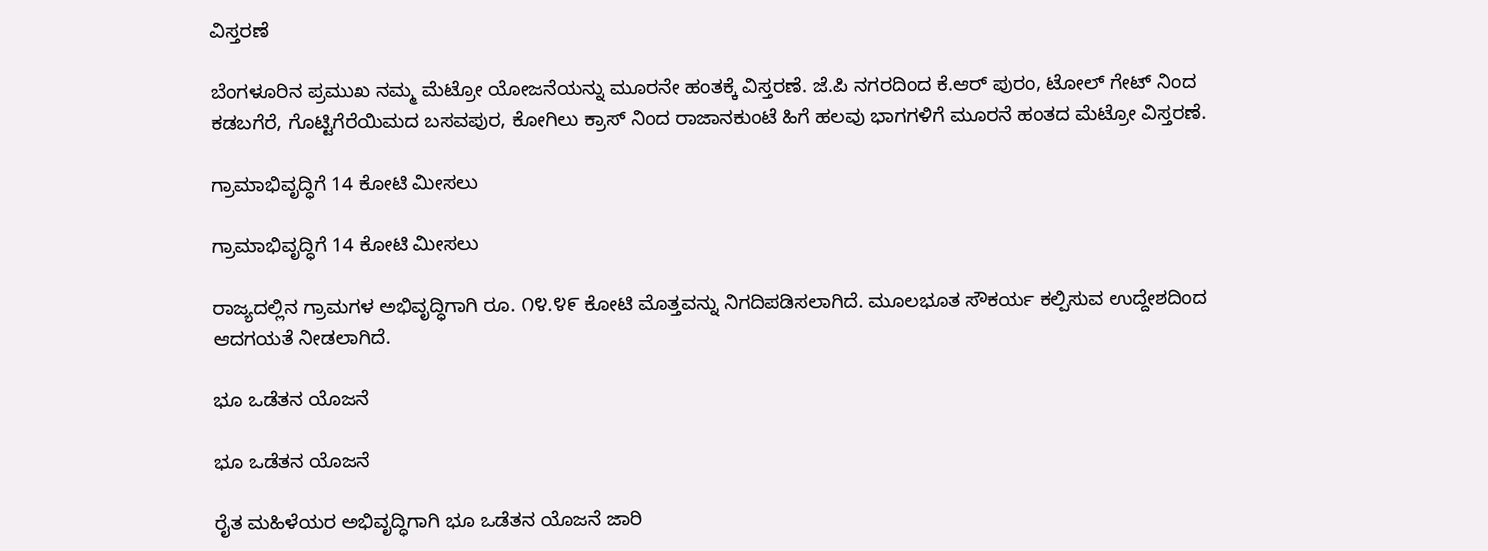ವಿಸ್ತರಣೆ

ಬೆಂಗಳೂರಿನ ಪ್ರಮುಖ ನಮ್ಮ ಮೆಟ್ರೋ ಯೋಜನೆಯನ್ನು ಮೂರನೇ ಹಂತಕ್ಕೆ ವಿಸ್ತರಣೆ. ಜೆ.ಪಿ ನಗರದಿಂದ ಕೆ.ಆರ್ ಪುರಂ, ಟೋಲ್ ಗೇಟ್ ನಿಂದ ಕಡಬಗೆರೆ, ಗೊಟ್ಟಿಗೆರೆಯಿಮದ ಬಸವಪುರ, ಕೋಗಿಲು ಕ್ರಾಸ್ ನಿಂದ ರಾಜಾನಕುಂಟೆ ಹಿಗೆ ಹಲವು ಭಾಗಗಳಿಗೆ ಮೂರನೆ ಹಂತದ ಮೆಟ್ರೋ ವಿಸ್ತರಣೆ.

ಗ್ರಾಮಾಭಿವೃದ್ಧಿಗೆ 14 ಕೋಟಿ ಮೀಸಲು

ಗ್ರಾಮಾಭಿವೃದ್ಧಿಗೆ 14 ಕೋಟಿ ಮೀಸಲು

ರಾಜ್ಯದಲ್ಲಿನ ಗ್ರಾಮಗಳ ಅಭಿವೃದ್ಧಿಗಾಗಿ ರೂ. ೧೪.೪೯ ಕೋಟಿ ಮೊತ್ತವನ್ನು ನಿಗದಿಪಡಿಸಲಾಗಿದೆ. ಮೂಲಭೂತ ಸೌಕರ್ಯ ಕಲ್ಪಿಸುವ ಉದ್ದೇಶದಿಂದ ಆದಗಯತೆ ನೀಡಲಾಗಿದೆ.

ಭೂ ಒಡೆತನ ಯೊಜನೆ

ಭೂ ಒಡೆತನ ಯೊಜನೆ

ರೈತ ಮಹಿಳೆಯರ ಅಭಿವೃದ್ಧಿಗಾಗಿ ಭೂ ಒಡೆತನ ಯೊಜನೆ ಜಾರಿ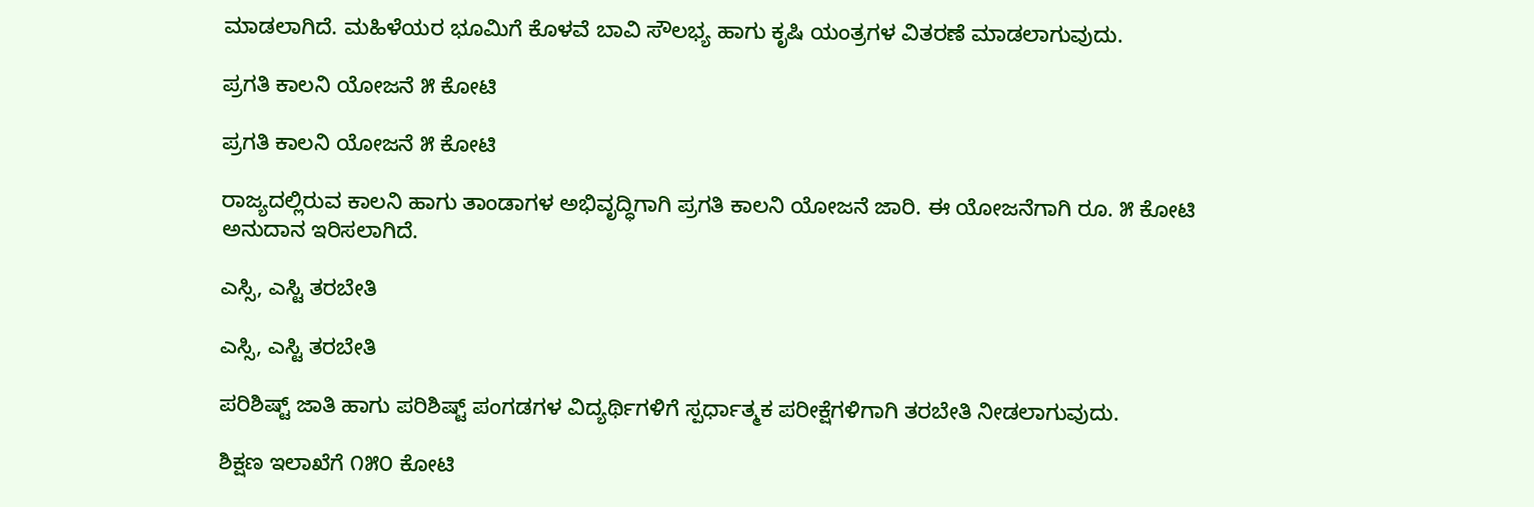ಮಾಡಲಾಗಿದೆ. ಮಹಿಳೆಯರ ಭೂಮಿಗೆ ಕೊಳವೆ ಬಾವಿ ಸೌಲಭ್ಯ ಹಾಗು ಕೃಷಿ ಯಂತ್ರಗಳ ವಿತರಣೆ ಮಾಡಲಾಗುವುದು.

ಪ್ರಗತಿ ಕಾಲನಿ ಯೋಜನೆ ೫ ಕೋಟಿ

ಪ್ರಗತಿ ಕಾಲನಿ ಯೋಜನೆ ೫ ಕೋಟಿ

ರಾಜ್ಯದಲ್ಲಿರುವ ಕಾಲನಿ ಹಾಗು ತಾಂಡಾಗಳ ಅಭಿವೃದ್ಧಿಗಾಗಿ ಪ್ರಗತಿ ಕಾಲನಿ ಯೋಜನೆ ಜಾರಿ. ಈ ಯೋಜನೆಗಾಗಿ ರೂ. ೫ ಕೋಟಿ ಅನುದಾನ ಇರಿಸಲಾಗಿದೆ.

ಎಸ್ಸಿ, ಎಸ್ಟಿ ತರಬೇತಿ

ಎಸ್ಸಿ, ಎಸ್ಟಿ ತರಬೇತಿ

ಪರಿಶಿಷ್ಟ್ ಜಾತಿ ಹಾಗು ಪರಿಶಿಷ್ಟ್ ಪಂಗಡಗಳ ವಿದ್ಯರ್ಥಿಗಳಿಗೆ ಸ್ಪರ್ಧಾತ್ಮಕ ಪರೀಕ್ಷೆಗಳಿಗಾಗಿ ತರಬೇತಿ ನೀಡಲಾಗುವುದು.

ಶಿಕ್ಷಣ ಇಲಾಖೆಗೆ ೧೫೦ ಕೋಟಿ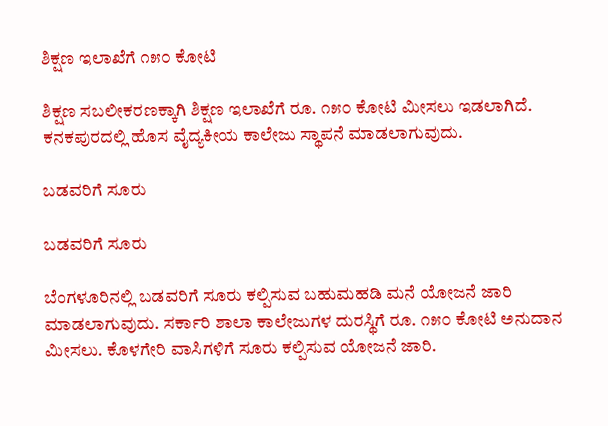ಶಿಕ್ಷಣ ಇಲಾಖೆಗೆ ೧೫೦ ಕೋಟಿ

ಶಿಕ್ಷಣ ಸಬಲೀಕರಣಕ್ಕಾಗಿ ಶಿಕ್ಷಣ ಇಲಾಖೆಗೆ ರೂ. ೧೫೦ ಕೋಟಿ ಮೀಸಲು ಇಡಲಾಗಿದೆ. ಕನಕಪುರದಲ್ಲಿ ಹೊಸ ವೈದ್ಯಕೀಯ ಕಾಲೇಜು ಸ್ಥಾಪನೆ ಮಾಡಲಾಗುವುದು.

ಬಡವರಿಗೆ ಸೂರು

ಬಡವರಿಗೆ ಸೂರು

ಬೆಂಗಳೂರಿನಲ್ಲಿ ಬಡವರಿಗೆ ಸೂರು ಕಲ್ಪಿಸುವ ಬಹುಮಹಡಿ ಮನೆ ಯೋಜನೆ ಜಾರಿ ಮಾಡಲಾಗುವುದು. ಸರ್ಕಾರಿ ಶಾಲಾ ಕಾಲೇಜುಗಳ ದುರಸ್ಥಿಗೆ ರೂ. ೧೫೦ ಕೋಟಿ ಅನುದಾನ ಮೀಸಲು. ಕೊಳಗೇರಿ ವಾಸಿಗಳಿಗೆ ಸೂರು ಕಲ್ಪಿಸುವ ಯೋಜನೆ ಜಾರಿ.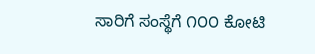ಸಾರಿಗೆ ಸಂಸ್ಥೆಗೆ ೧೦೦ ಕೋಟಿ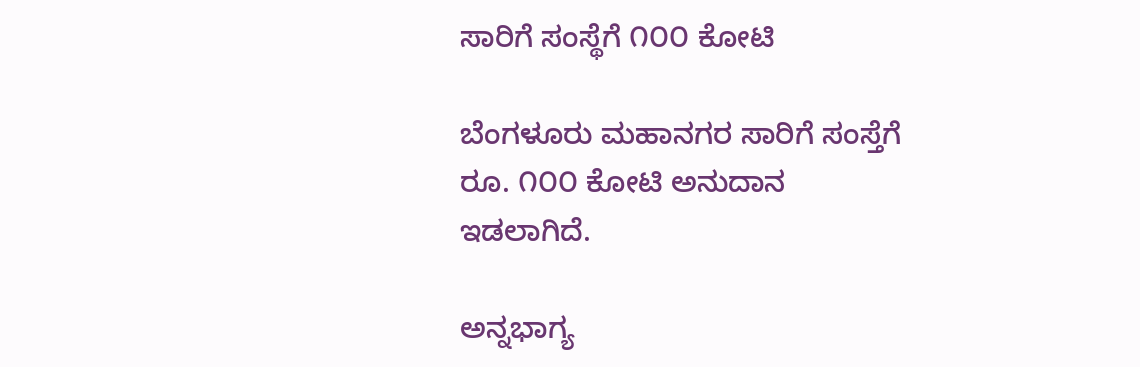ಸಾರಿಗೆ ಸಂಸ್ಥೆಗೆ ೧೦೦ ಕೋಟಿ

ಬೆಂಗಳೂರು ಮಹಾನಗರ ಸಾರಿಗೆ ಸಂಸ್ತೆಗೆ ರೂ. ೧೦೦ ಕೋಟಿ ಅನುದಾನ ಇಡಲಾಗಿದೆ.

ಅನ್ನಭಾಗ್ಯ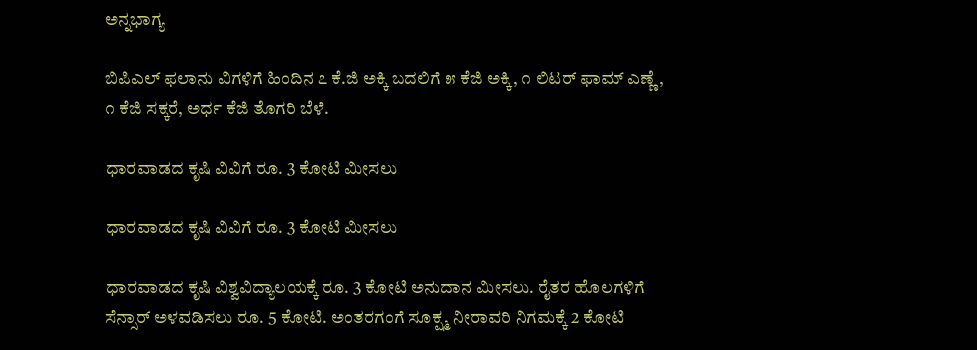ಅನ್ನಭಾಗ್ಯ

ಬಿಪಿಎಲ್ ಫಲಾನು ವಿಗಳಿಗೆ ಹಿಂದಿನ ೭ ಕೆ.ಜಿ ಅಕ್ಕಿ ಬದಲಿಗೆ ೫ ಕೆಜಿ ಅಕ್ಕಿ, ೧ ಲಿಟರ್ ಫಾಮ್ ಎಣ್ಣೆ, ೧ ಕೆಜಿ ಸಕ್ಕರೆ, ಅರ್ಧ ಕೆಜಿ ತೊಗರಿ ಬೆಳೆ.

ಧಾರವಾಡದ ಕೃಷಿ ವಿವಿಗೆ ರೂ. 3 ಕೋಟಿ ಮೀಸಲು

ಧಾರವಾಡದ ಕೃಷಿ ವಿವಿಗೆ ರೂ. 3 ಕೋಟಿ ಮೀಸಲು

ಧಾರವಾಡದ ಕೃಷಿ ವಿಶ್ವವಿದ್ಯಾಲಯಕ್ಕೆ ರೂ. 3 ಕೋಟಿ ಅನುದಾನ ಮೀಸಲು. ರೈತರ ಹೊಲಗಳಿಗೆ ಸೆನ್ಸಾರ್ ಅಳವಡಿಸಲು ರೂ. 5 ಕೋಟಿ. ಅಂತರಗಂಗೆ ಸೂಕ್ಷ್ಮ ನೀರಾವರಿ ನಿಗಮಕ್ಕೆ 2 ಕೋಟಿ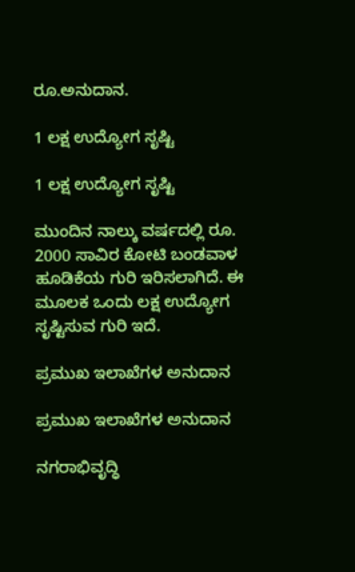ರೂ.ಅನುದಾನ.

1 ಲಕ್ಷ ಉದ್ಯೋಗ ಸೃಷ್ಟಿ

1 ಲಕ್ಷ ಉದ್ಯೋಗ ಸೃಷ್ಟಿ

ಮುಂದಿನ ನಾಲ್ಕು ವರ್ಷದಲ್ಲಿ ರೂ. 2000 ಸಾವಿರ ಕೋಟಿ ಬಂಡವಾಳ ಹೂಡಿಕೆಯ ಗುರಿ ಇರಿಸಲಾಗಿದೆ. ಈ ಮೂಲಕ ಒಂದು ಲಕ್ಷ ಉದ್ಯೋಗ ಸೃಷ್ಟಿಸುವ ಗುರಿ ಇದೆ.

ಪ್ರಮುಖ ಇಲಾಖೆಗಳ ಅನುದಾನ

ಪ್ರಮುಖ ಇಲಾಖೆಗಳ ಅನುದಾನ

ನಗರಾಭಿವೃದ್ಧಿ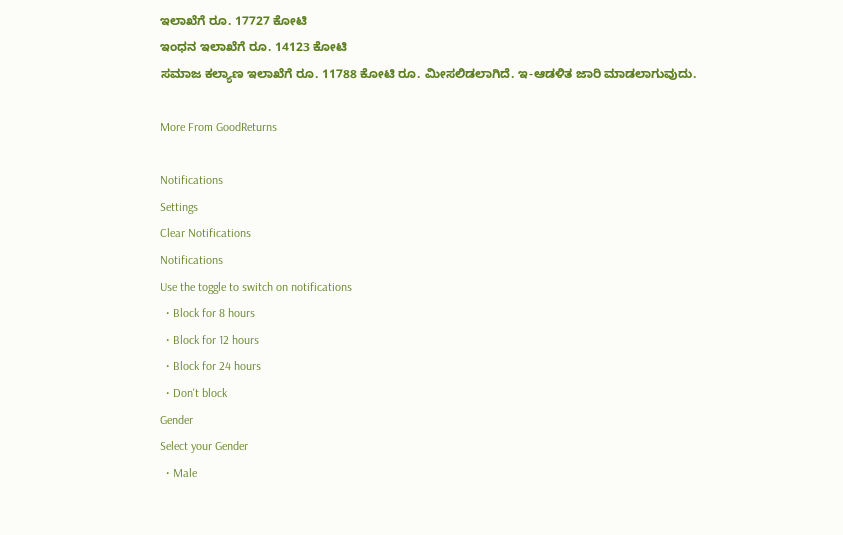ಇಲಾಖೆಗೆ ರೂ. 17727 ಕೋಟಿ
ಇಂಧನ ಇಲಾಖೆಗೆ ರೂ. 14123 ಕೋಟಿ
ಸಮಾಜ ಕಲ್ಯಾಣ ಇಲಾಖೆಗೆ ರೂ. 11788 ಕೋಟಿ ರೂ. ಮೀಸಲಿಡಲಾಗಿದೆ. ಇ-ಆಡಳಿತ ಜಾರಿ ಮಾಡಲಾಗುವುದು.

More From GoodReturns

Notifications
Settings
Clear Notifications
Notifications
Use the toggle to switch on notifications
  • Block for 8 hours
  • Block for 12 hours
  • Block for 24 hours
  • Don't block
Gender
Select your Gender
  • Male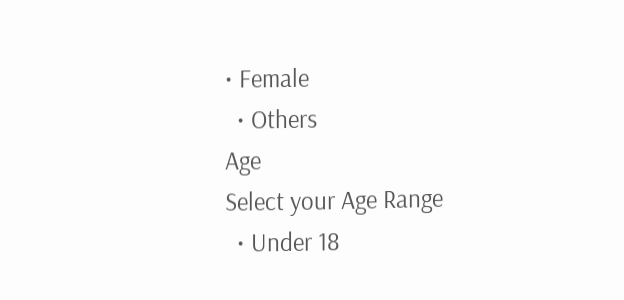• Female
  • Others
Age
Select your Age Range
  • Under 18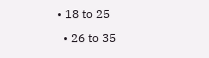• 18 to 25
  • 26 to 35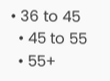• 36 to 45
  • 45 to 55
  • 55+